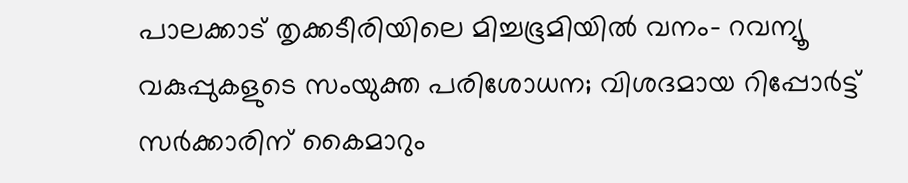പാലക്കാട് തൃക്കടീരിയിലെ മിച്ചഭൂമിയിൽ വനം- റവന്യൂ വകുപ്പുകളുടെ സംയുക്ത പരിശോധന; വിശദമായ റിപ്പോർട്ട് സർക്കാരിന് കൈമാറും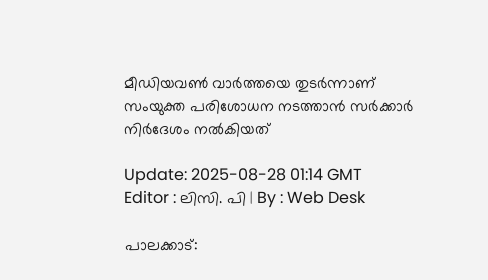മീഡിയവൺ വാർത്തയെ തുടർന്നാണ് സംയുക്ത പരിശോധന നടത്താൻ സർക്കാർ നിർദേശം നൽകിയത്

Update: 2025-08-28 01:14 GMT
Editor : ലിസി. പി | By : Web Desk

പാലക്കാട്: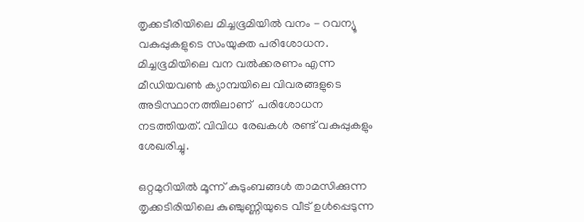തൃക്കടീരിയിലെ മിച്ചഭൂമിയിൽ വനം - റവന്യൂ വകുപ്പുകളുടെ സംയുക്ത പരിശോധന. മിച്ചഭൂമിയിലെ വന വൽക്കരണം എന്ന മീഡിയവൺ ക്യാമ്പയിലെ വിവരങ്ങളുടെ അടിസ്ഥാനത്തിലാണ്  പരിശോധന നടത്തിയത്. വിവിധ രേഖകൾ രണ്ട് വകുപ്പുകളും ശേഖരിച്ചു.

ഒറ്റമുറിയിൽ മൂന്ന് കുടുംബങ്ങൾ താമസിക്കുന്ന തൃക്കടിരിയിലെ കുഞ്ചുണ്ണിയുടെ വീട് ഉൾപ്പെടുന്ന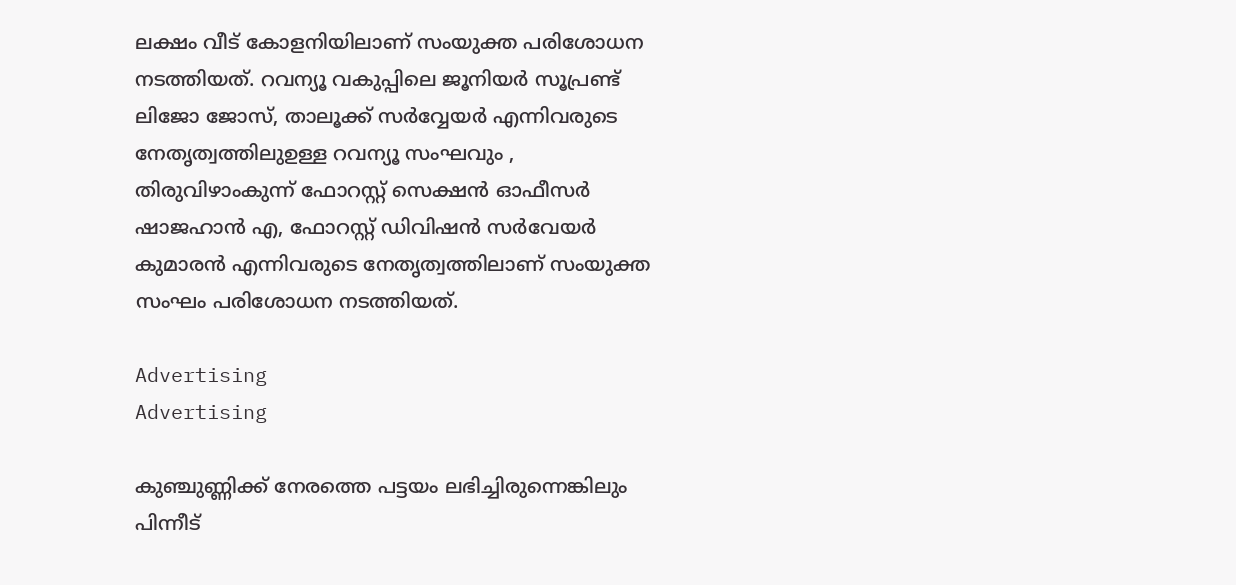ലക്ഷം വീട് കോളനിയിലാണ് സംയുക്ത പരിശോധന നടത്തിയത്. റവന്യൂ വകുപ്പിലെ ജൂനിയർ സൂപ്രണ്ട് ലിജോ ജോസ്, താലൂക്ക് സർവ്വേയർ എന്നിവരുടെ നേതൃത്വത്തിലുഉള്ള റവന്യൂ സംഘവും , തിരുവിഴാംകുന്ന് ഫോറസ്റ്റ് സെക്ഷൻ ഓഫീസർ ഷാജഹാൻ എ, ഫോറസ്റ്റ് ഡിവിഷൻ സർവേയർ കുമാരൻ എന്നിവരുടെ നേതൃത്വത്തിലാണ് സംയുക്ത സംഘം പരിശോധന നടത്തിയത്.

Advertising
Advertising

കുഞ്ചുണ്ണിക്ക് നേരത്തെ പട്ടയം ലഭിച്ചിരുന്നെങ്കിലും പിന്നീട്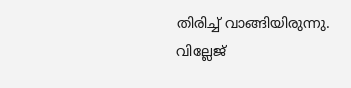തിരിച്ച് വാങ്ങിയിരുന്നു. വില്ലേജ്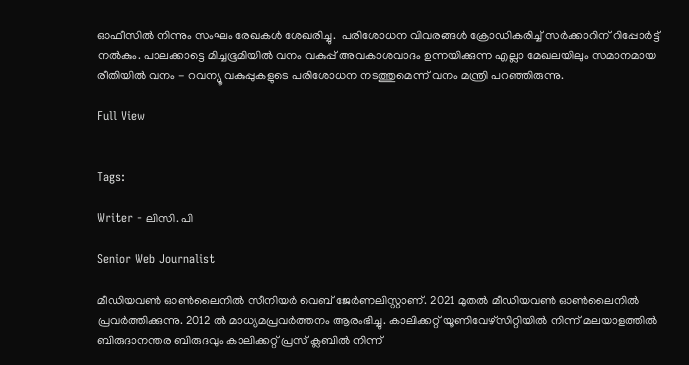ഓഫീസിൽ നിന്നും സംഘം രേഖകൾ ശേഖരിച്ചു.  പരിശോധന വിവരങ്ങൾ ക്രോഡികരിച്ച് സർക്കാറിന് റിപ്പോർട്ട് നൽകും. പാലക്കാട്ടെ മിച്ചഭൂമിയിൽ വനം വകുപ്പ് അവകാശവാദം ഉന്നയിക്കുന്ന എല്ലാ മേഖലയിലും സമാനമായ രീതിയിൽ വനം - റവന്യൂ വകുപ്പുകളുടെ പരിശോധന നടത്തുമെന്ന് വനം മന്ത്രി പറഞ്ഞിരുന്നു.

Full View


Tags:

Writer - ലിസി. പി

Senior Web Journalist

മീഡിയവൺ ഓൺലൈനിൽ സീനിയർ വെബ് ജേർണലിസ്റ്റാണ്. 2021 മുതൽ മീഡിയവൺ ഓൺലൈനിൽ പ്രവർത്തിക്കുന്നു. 2012 ല്‍ മാധ്യമപ്രവര്‍ത്തനം ആരംഭിച്ചു. കാലിക്കറ്റ് യൂണിവേഴ്‌സിറ്റിയിൽ നിന്ന് മലയാളത്തിൽ ബിരുദാനന്തര ബിരുദവും കാലിക്കറ്റ് പ്രസ് ക്ലബിൽ നിന്ന്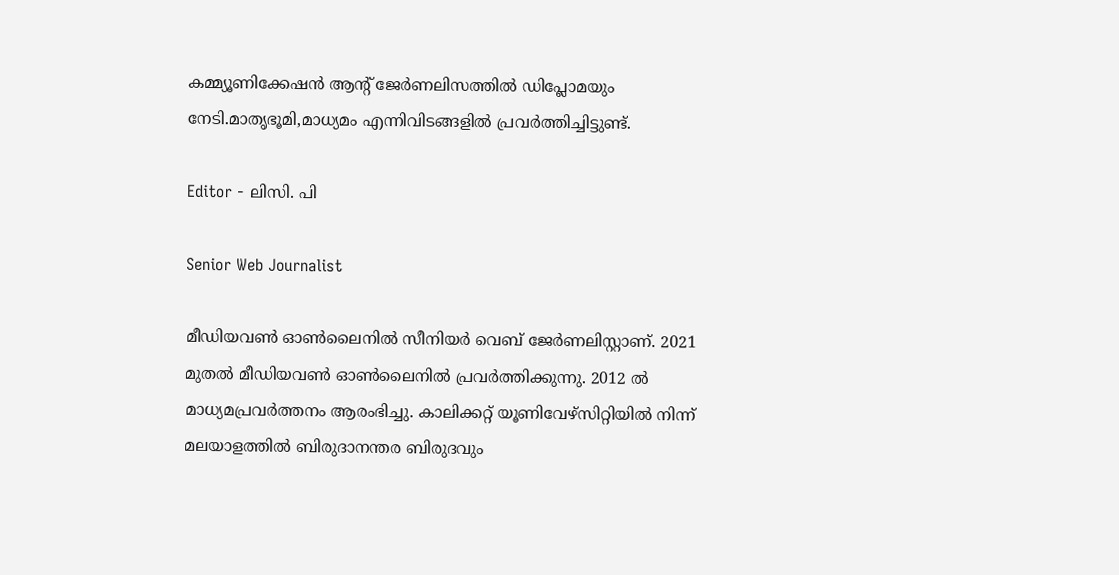കമ്മ്യൂണിക്കേഷൻ ആന്റ് ജേർണലിസത്തിൽ ഡിപ്ലോമയും നേടി.മാതൃഭൂമി,മാധ്യമം എന്നിവിടങ്ങളിൽ പ്രവർത്തിച്ചിട്ടുണ്ട്.

Editor - ലിസി. പി

Senior Web Journalist

മീഡിയവൺ ഓൺലൈനിൽ സീനിയർ വെബ് ജേർണലിസ്റ്റാണ്. 2021 മുതൽ മീഡിയവൺ ഓൺലൈനിൽ പ്രവർത്തിക്കുന്നു. 2012 ല്‍ മാധ്യമപ്രവര്‍ത്തനം ആരംഭിച്ചു. കാലിക്കറ്റ് യൂണിവേഴ്‌സിറ്റിയിൽ നിന്ന് മലയാളത്തിൽ ബിരുദാനന്തര ബിരുദവും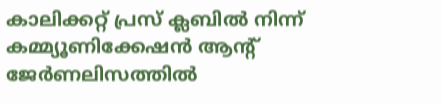കാലിക്കറ്റ് പ്രസ് ക്ലബിൽ നിന്ന് കമ്മ്യൂണിക്കേഷൻ ആന്റ് ജേർണലിസത്തിൽ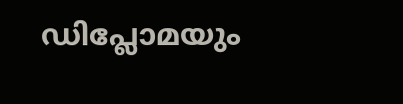ഡിപ്ലോമയും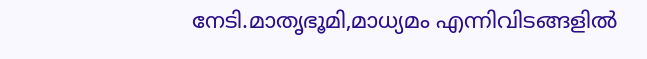നേടി.മാതൃഭൂമി,മാധ്യമം എന്നിവിടങ്ങളിൽ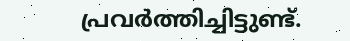പ്രവർത്തിച്ചിട്ടുണ്ട്.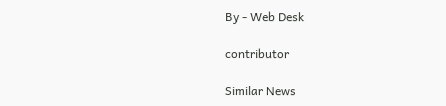By - Web Desk

contributor

Similar News